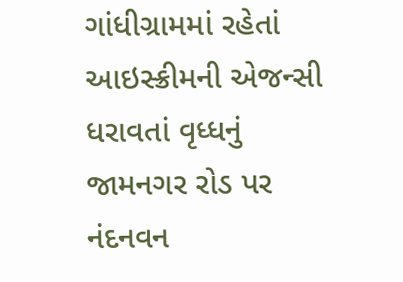ગાંધીગ્રામમાં રહેતાં આઇસ્ક્રીમની એજન્સી ધરાવતાં વૃધ્ધનું જામનગર રોડ પર નંદનવન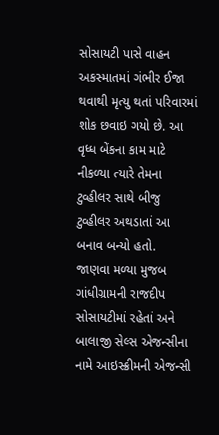સોસાયટી પાસે વાહન અકસ્માતમાં ગંભીર ઈજા થવાથી મૃત્યુ થતાં પરિવારમાં શોક છવાઇ ગયો છે. આ વૃધ્ધ બેંકના કામ માટે નીકળ્યા ત્યારે તેમના ટુવ્હીલર સાથે બીજુ ટુવ્હીલર અથડાતાં આ બનાવ બન્યો હતો.
જાણવા મળ્યા મુજબ ગાંધીગ્રામની રાજદીપ સોસાયટીમાં રહેતાં અને બાલાજી સેલ્સ એજન્સીના નામે આઇસ્ક્રીમની એજન્સી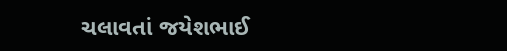ચલાવતાં જયેશભાઈ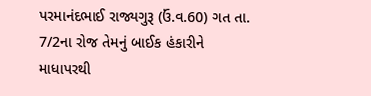પરમાનંદભાઈ રાજ્યગુરૂ (ઉં.વ.60) ગત તા. 7/2ના રોજ તેમનું બાઈક હંકારીને માધાપરથી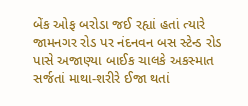બેંક ઓફ બરોડા જઈ રહ્યાં હતાં ત્યારે જામનગર રોડ પર નંદનવન બસ સ્ટેન્ડ રોડ પાસે અજાણ્યા બાઈક ચાલકે અકસ્માત સર્જતાં માથા-શરીરે ઈજા થતાં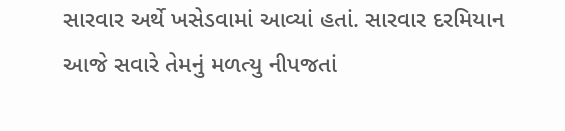સારવાર અર્થે ખસેડવામાં આવ્યાં હતાં. સારવાર દરમિયાન આજે સવારે તેમનું મળત્યુ નીપજતાં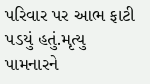પરિવાર પર આભ ફાટી પડયું હતું.મૃત્યુ પામનારને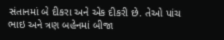સંતાનમાં બે દીકરા અને એક દીકરી છે. તેઓ પાંચ ભાઇ અને ત્રણ બહેનમાં બીજા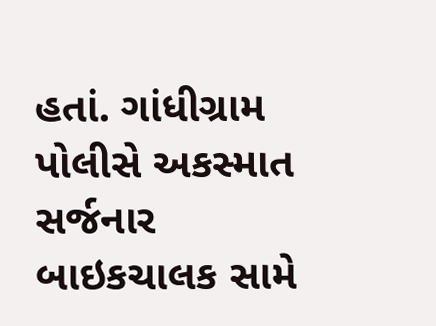હતાં. ગાંધીગ્રામ પોલીસે અકસ્માત સર્જનાર બાઇકચાલક સામે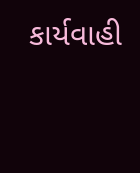કાર્યવાહી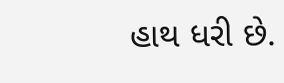હાથ ધરી છે.